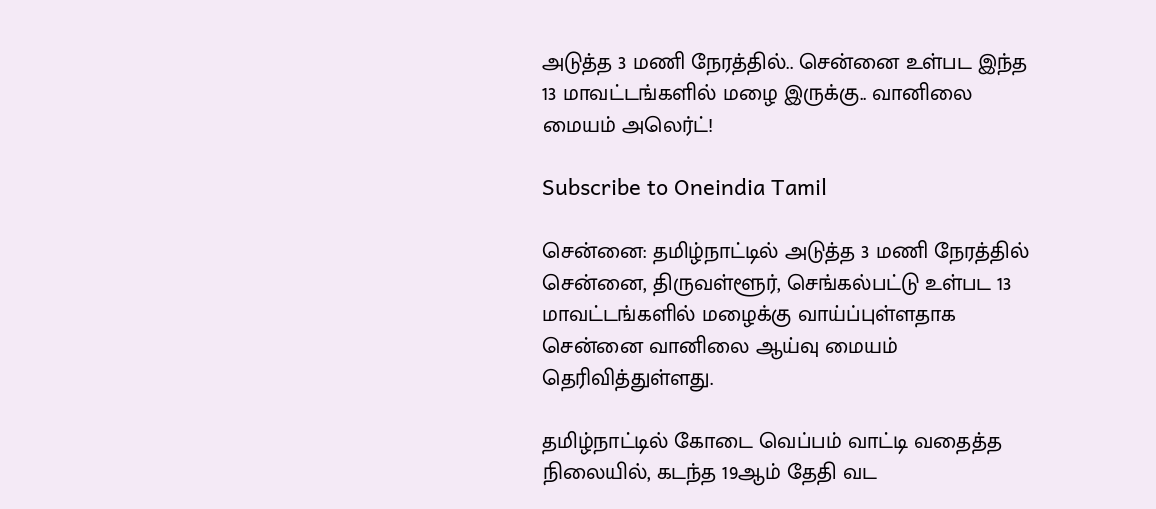அடுத்த 3 மணி நேரத்தில்.. சென்னை உள்பட இந்த 13 மாவட்டங்களில் மழை இருக்கு.. வானிலை மையம் அலெர்ட்!

Subscribe to Oneindia Tamil

சென்னை: தமிழ்நாட்டில் அடுத்த 3 மணி நேரத்தில் சென்னை, திருவள்ளூர், செங்கல்பட்டு உள்பட 13 மாவட்டங்களில் மழைக்கு வாய்ப்புள்ளதாக சென்னை வானிலை ஆய்வு மையம் தெரிவித்துள்ளது.

தமிழ்நாட்டில் கோடை வெப்பம் வாட்டி வதைத்த நிலையில், கடந்த 19ஆம் தேதி வட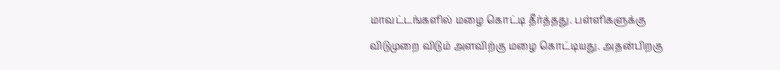மாவட்டங்களில் மழை கொட்டி தீர்த்தது. பள்ளிகளுக்கு விடுமுறை விடும் அளவிற்கு மழை கொட்டியது. அதன்பிறகு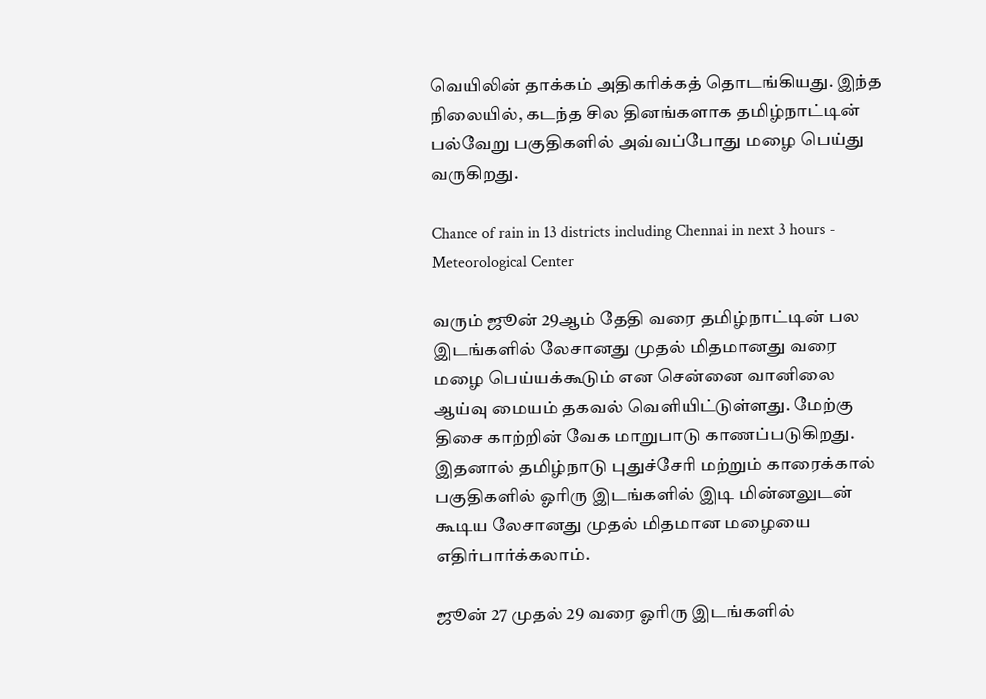வெயிலின் தாக்கம் அதிகரிக்கத் தொடங்கியது. இந்த நிலையில், கடந்த சில தினங்களாக தமிழ்நாட்டின் பல்வேறு பகுதிகளில் அவ்வப்போது மழை பெய்து வருகிறது.

Chance of rain in 13 districts including Chennai in next 3 hours - Meteorological Center

வரும் ஜூன் 29ஆம் தேதி வரை தமிழ்நாட்டின் பல இடங்களில் லேசானது முதல் மிதமானது வரை மழை பெய்யக்கூடும் என சென்னை வானிலை ஆய்வு மையம் தகவல் வெளியிட்டுள்ளது. மேற்கு திசை காற்றின் வேக மாறுபாடு காணப்படுகிறது. இதனால் தமிழ்நாடு புதுச்சேரி மற்றும் காரைக்கால் பகுதிகளில் ஓரிரு இடங்களில் இடி மின்னலுடன் கூடிய லேசானது முதல் மிதமான மழையை எதிர்பார்க்கலாம்.

ஜூன் 27 முதல் 29 வரை ஓரிரு இடங்களில்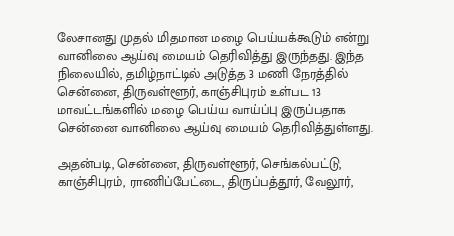லேசானது முதல் மிதமான மழை பெய்யக்கூடும் என்று வானிலை ஆய்வு மையம் தெரிவித்து இருந்தது. இந்த நிலையில், தமிழ்நாட்டில் அடுத்த 3 மணி நேரத்தில் சென்னை, திருவள்ளூர், காஞ்சிபுரம் உள்பட 13 மாவட்டங்களில் மழை பெய்ய வாய்ப்பு இருப்பதாக சென்னை வானிலை ஆய்வு மையம் தெரிவித்துள்ளது.

அதன்படி, சென்னை, திருவள்ளூர், செங்கல்பட்டு, காஞ்சிபுரம், ராணிப்பேட்டை, திருப்பத்தூர், வேலூர்,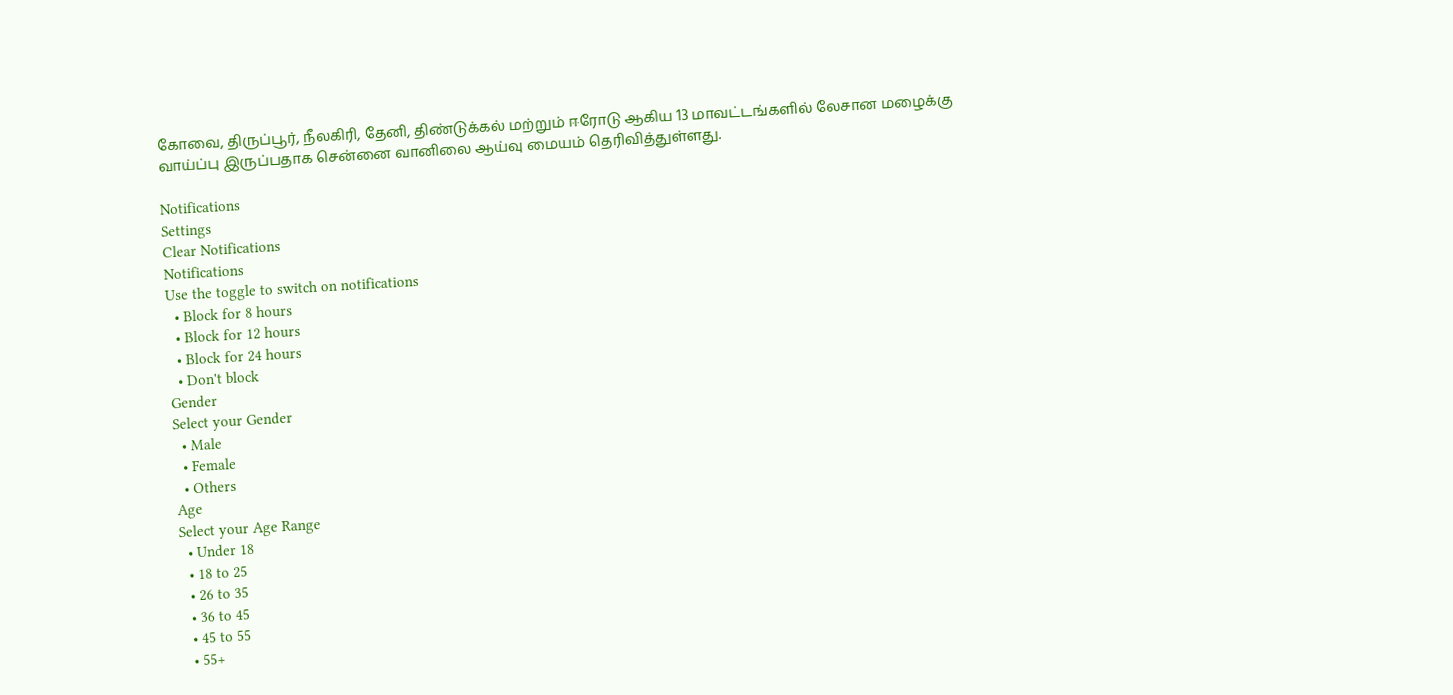கோவை, திருப்பூர், நீலகிரி, தேனி, திண்டுக்கல் மற்றும் ஈரோடு ஆகிய 13 மாவட்டங்களில் லேசான மழைக்கு வாய்ப்பு இருப்பதாக சென்னை வானிலை ஆய்வு மையம் தெரிவித்துள்ளது.

Notifications
Settings
Clear Notifications
Notifications
Use the toggle to switch on notifications
  • Block for 8 hours
  • Block for 12 hours
  • Block for 24 hours
  • Don't block
Gender
Select your Gender
  • Male
  • Female
  • Others
Age
Select your Age Range
  • Under 18
  • 18 to 25
  • 26 to 35
  • 36 to 45
  • 45 to 55
  • 55+